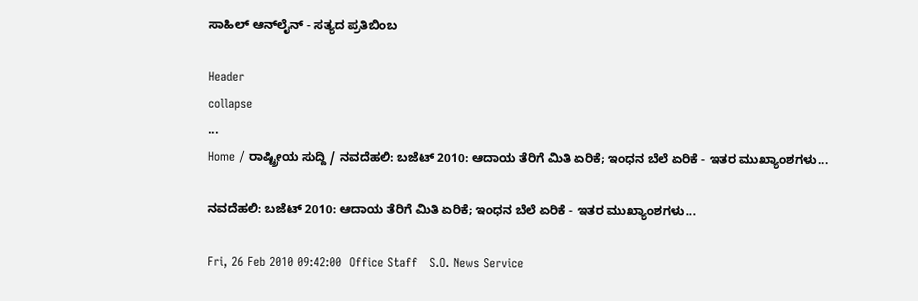ಸಾಹಿಲ್ ಆನ್‌ಲೈನ್ - ಸತ್ಯದ ಪ್ರತಿಬಿಂಬ

Header
collapse
...
Home / ರಾಷ್ಟ್ರೀಯ ಸುದ್ದಿ / ನವದೆಹಲಿ: ಬಜೆಟ್ 2010: ಆದಾಯ ತೆರಿಗೆ ಮಿತಿ ಏರಿಕೆ; ಇಂಧನ ಬೆಲೆ ಏರಿಕೆ - ಇತರ ಮುಖ್ಯಾಂಶಗಳು...

ನವದೆಹಲಿ: ಬಜೆಟ್ 2010: ಆದಾಯ ತೆರಿಗೆ ಮಿತಿ ಏರಿಕೆ; ಇಂಧನ ಬೆಲೆ ಏರಿಕೆ - ಇತರ ಮುಖ್ಯಾಂಶಗಳು...

Fri, 26 Feb 2010 09:42:00  Office Staff   S.O. News Service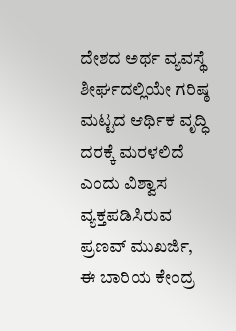ದೇಶದ ಅರ್ಥ ವ್ಯವಸ್ಥೆ ಶೀರ್ಘದಲ್ಲಿಯೇ ಗರಿಷ್ಠ ಮಟ್ಟದ ಆರ್ಥಿಕ ವೃದ್ಧಿ ದರಕ್ಕೆ ಮರಳಲಿದೆ ಎಂದು ವಿಶ್ವಾಸ ವ್ಯಕ್ತಪಡಿಸಿರುವ ಪ್ರಣವ್ ಮುಖರ್ಜಿ, ಈ ಬಾರಿಯ ಕೇಂದ್ರ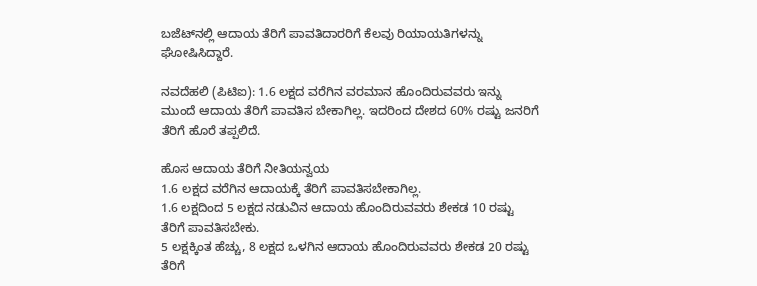ಬಜೆಟ್‌ನಲ್ಲಿ ಆದಾಯ ತೆರಿಗೆ ಪಾವತಿದಾರರಿಗೆ ಕೆಲವು ರಿಯಾಯತಿಗಳನ್ನು ಘೋಷಿಸಿದ್ದಾರೆ.

ನವದೆಹಲಿ (ಪಿಟಿಐ): 1.6 ಲಕ್ಷದ ವರೆಗಿನ ವರಮಾನ ಹೊಂದಿರುವವರು ಇನ್ನು ಮುಂದೆ ಆದಾಯ ತೆರಿಗೆ ಪಾವತಿಸ ಬೇಕಾಗಿಲ್ಲ. ಇದರಿಂದ ದೇಶದ 60% ರಷ್ಟು ಜನರಿಗೆ ತೆರಿಗೆ ಹೊರೆ ತಪ್ಪಲಿದೆ.

ಹೊಸ ಆದಾಯ ತೆರಿಗೆ ನೀತಿಯನ್ವಯ
1.6 ಲಕ್ಷದ ವರೆಗಿನ ಆದಾಯಕ್ಕೆ ತೆರಿಗೆ ಪಾವತಿಸಬೇಕಾಗಿಲ್ಲ.
1.6 ಲಕ್ಷದಿಂದ 5 ಲಕ್ಷದ ನಡುವಿನ ಆದಾಯ ಹೊಂದಿರುವವರು ಶೇಕಡ 10 ರಷ್ಟು ತೆರಿಗೆ ಪಾವತಿಸಬೇಕು.
5 ಲಕ್ಷಕ್ಕಿಂತ ಹೆಚ್ಚು, 8 ಲಕ್ಷದ ಒಳಗಿನ ಆದಾಯ ಹೊಂದಿರುವವರು ಶೇಕಡ 20 ರಷ್ಟು ತೆರಿಗೆ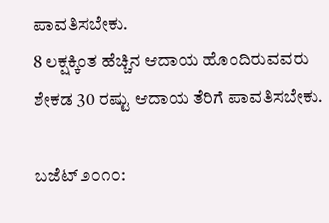ಪಾವತಿಸಬೇಕು.
8 ಲಕ್ಷಕ್ಕಿಂತ ಹೆಚ್ಚಿನ ಆದಾಯ ಹೊಂದಿರುವವರು ಶೇಕಡ 30 ರಷ್ಟು ಆದಾಯ ತೆರಿಗೆ ಪಾವತಿಸಬೇಕು.

ಬಜೆಟ್ ೨೦೧೦: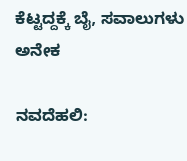ಕೆಟ್ಟದ್ದಕ್ಕೆ ಬೈ, ಸವಾಲುಗಳು ಅನೇಕ

ನವದೆಹಲಿ: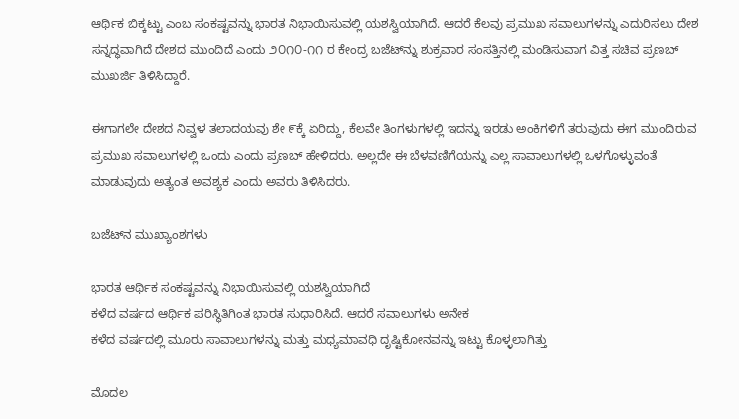ಆರ್ಥಿಕ ಬಿಕ್ಕಟ್ಟು ಎಂಬ ಸಂಕಷ್ಟವನ್ನು ಭಾರತ ನಿಭಾಯಿಸುವಲ್ಲಿ ಯಶಸ್ವಿಯಾಗಿದೆ. ಆದರೆ ಕೆಲವು ಪ್ರಮುಖ ಸವಾಲುಗಳನ್ನು ಎದುರಿಸಲು ದೇಶ ಸನ್ನದ್ಧವಾಗಿದೆ ದೇಶದ ಮುಂದಿದೆ ಎಂದು ೨೦೧೦-೧೧ ರ ಕೇಂದ್ರ ಬಜೆಟ್‌ನ್ನು ಶುಕ್ರವಾರ ಸಂಸತ್ತಿನಲ್ಲಿ ಮಂಡಿಸುವಾಗ ವಿತ್ತ ಸಚಿವ ಪ್ರಣಬ್ ಮುಖರ್ಜಿ ತಿಳಿಸಿದ್ದಾರೆ.

ಈಗಾಗಲೇ ದೇಶದ ನಿವ್ವಳ ತಲಾದಯವು ಶೇ ೯ಕ್ಕೆ ಏರಿದ್ದು, ಕೆಲವೇ ತಿಂಗಳುಗಳಲ್ಲಿ ಇದನ್ನು ಇರಡು ಅಂಕಿಗಳಿಗೆ ತರುವುದು ಈಗ ಮುಂದಿರುವ ಪ್ರಮುಖ ಸವಾಲುಗಳಲ್ಲಿ ಒಂದು ಎಂದು ಪ್ರಣಬ್ ಹೇಳಿದರು. ಅಲ್ಲದೇ ಈ ಬೆಳವಣಿಗೆಯನ್ನು ಎಲ್ಲ ಸಾವಾಲುಗಳಲ್ಲಿ ಒಳಗೊಳ್ಳುವಂತೆ ಮಾಡುವುದು ಅತ್ಯಂತ ಅವಶ್ಯಕ ಎಂದು ಅವರು ತಿಳಿಸಿದರು.

ಬಜೆಟ್‌ನ ಮುಖ್ಯಾಂಶಗಳು

ಭಾರತ ಆರ್ಥಿಕ ಸಂಕಷ್ಟವನ್ನು ನಿಭಾಯಿಸುವಲ್ಲಿ ಯಶಸ್ವಿಯಾಗಿದೆ
ಕಳೆದ ವರ್ಷದ ಆರ್ಥಿಕ ಪರಿಸ್ಥಿತಿಗಿಂತ ಭಾರತ ಸುಧಾರಿಸಿದೆ. ಆದರೆ ಸವಾಲುಗಳು ಅನೇಕ
ಕಳೆದ ವರ್ಷದಲ್ಲಿ ಮೂರು ಸಾವಾಲುಗಳನ್ನು ಮತ್ತು ಮಧ್ಯಮಾವಧಿ ದೃಷ್ಟಿಕೋನವನ್ನು ಇಟ್ಟು ಕೊಳ್ಳಲಾಗಿತ್ತು

ಮೊದಲ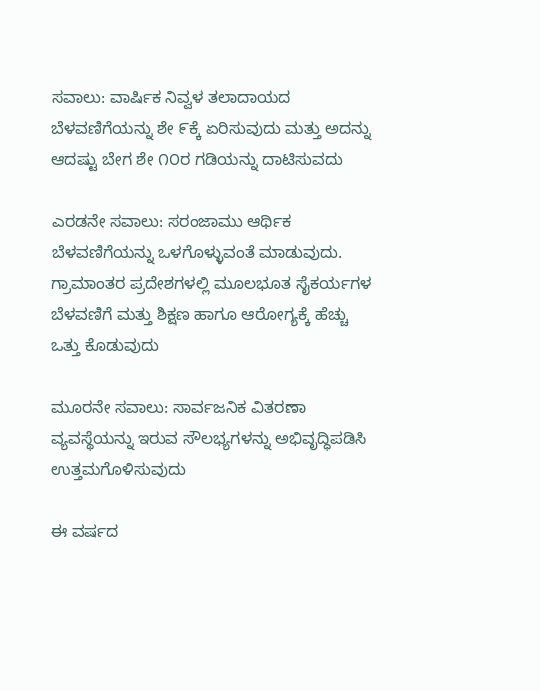ಸವಾಲು: ವಾರ್ಷಿಕ ನಿವ್ವಳ ತಲಾದಾಯದ ಬೆಳವಣಿಗೆಯನ್ನು ಶೇ ೯ಕ್ಕೆ ಏರಿಸುವುದು ಮತ್ತು ಅದನ್ನು ಆದಷ್ಟು ಬೇಗ ಶೇ ೧೦ರ ಗಡಿಯನ್ನು ದಾಟಿಸುವದು

ಎರಡನೇ ಸವಾಲು: ಸರಂಜಾಮು ಆರ್ಥಿಕ ಬೆಳವಣಿಗೆಯನ್ನು ಒಳಗೊಳ್ಳುವಂತೆ ಮಾಡುವುದು. ಗ್ರಾಮಾಂತರ ಪ್ರದೇಶಗಳಲ್ಲಿ ಮೂಲಭೂತ ಸೈಕರ್ಯಗಳ ಬೆಳವಣಿಗೆ ಮತ್ತು ಶಿಕ್ಷಣ ಹಾಗೂ ಆರೋಗ್ಯಕ್ಕೆ ಹೆಚ್ಚು ಒತ್ತು ಕೊಡುವುದು

ಮೂರನೇ ಸವಾಲು: ಸಾರ್ವಜನಿಕ ವಿತರಣಾ ವ್ಯವಸ್ಥೆಯನ್ನು ಇರುವ ಸೌಲಭ್ಯಗಳನ್ನು ಅಭಿವೃದ್ಧಿಪಡಿಸಿ ಉತ್ತಮಗೊಳಿಸುವುದು

ಈ ವರ್ಷದ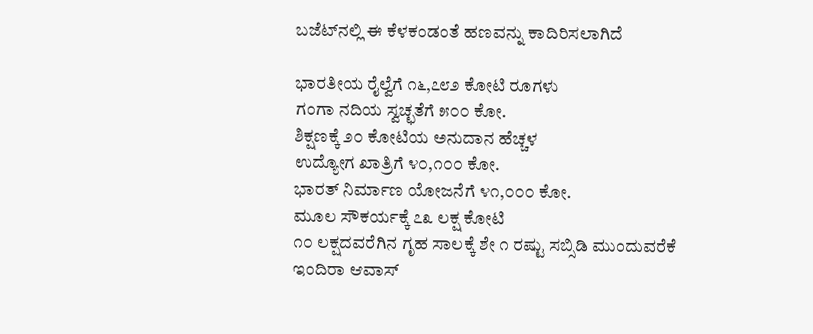ಬಜೆಟ್‌ನಲ್ಲಿ ಈ ಕೆಳಕಂಡಂತೆ ಹಣವನ್ನು ಕಾದಿರಿಸಲಾಗಿದೆ

ಭಾರತೀಯ ರೈಲ್ವೆಗೆ ೧೬,೭೮೨ ಕೋಟಿ ರೂಗಳು
ಗಂಗಾ ನದಿಯ ಸ್ವಚ್ಛತೆಗೆ ೫೦೦ ಕೋ.
ಶಿಕ್ಷಣಕ್ಕೆ ೨೦ ಕೋಟಿಯ ಅನುದಾನ ಹೆಚ್ಚಳ
ಉದ್ಯೋಗ ಖಾತ್ರಿಗೆ ೪೦,೧೦೦ ಕೋ.
ಭಾರತ್ ನಿರ್ಮಾಣ ಯೋಜನೆಗೆ ೪೧,೦೦೦ ಕೋ.
ಮೂಲ ಸೌಕರ್ಯಕ್ಕೆ ೭೩ ಲಕ್ಷ ಕೋಟಿ
೧೦ ಲಕ್ಷದವರೆಗಿನ ಗೃಹ ಸಾಲಕ್ಕೆ ಶೇ ೧ ರಷ್ಟು ಸಬ್ಸಿಡಿ ಮುಂದುವರೆಕೆ
ಇಂದಿರಾ ಆವಾಸ್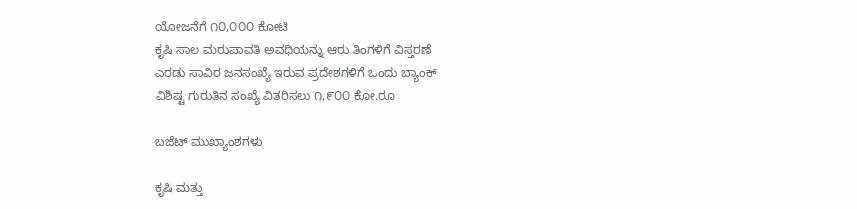ಯೋಜನೆಗೆ ೧೦,೦೦೦ ಕೋಟಿ
ಕೃಷಿ ಸಾಲ ಮರುಪಾವತಿ ಅವಧಿಯನ್ನು ಆರು ತಿಂಗಳಿಗೆ ವಿಸ್ತರಣೆ
ಎರಡು ಸಾವಿರ ಜನಸಂಖ್ಯೆ ಇರುವ ಪ್ರದೇಶಗಳಿಗೆ ಒಂದು ಬ್ಯಾಂಕ್
ವಿಶಿಷ್ಟ ಗುರುತಿನ ಸಂಖ್ಯೆ ವಿತರಿಸಲು ೧,೯೦೦ ಕೋ.ರೂ

ಬಜೆಟ್ ಮುಖ್ಯಾಂಶಗಳು

ಕೃಷಿ ಮತ್ತು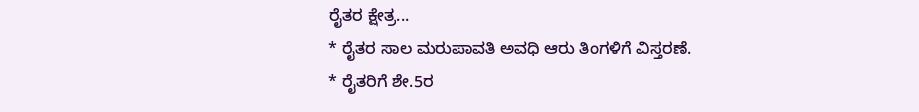ರೈತರ ಕ್ಷೇತ್ರ...
* ರೈತರ ಸಾಲ ಮರುಪಾವತಿ ಅವಧಿ ಆರು ತಿಂಗಳಿಗೆ ವಿಸ್ತರಣೆ.
* ರೈತರಿಗೆ ಶೇ.5ರ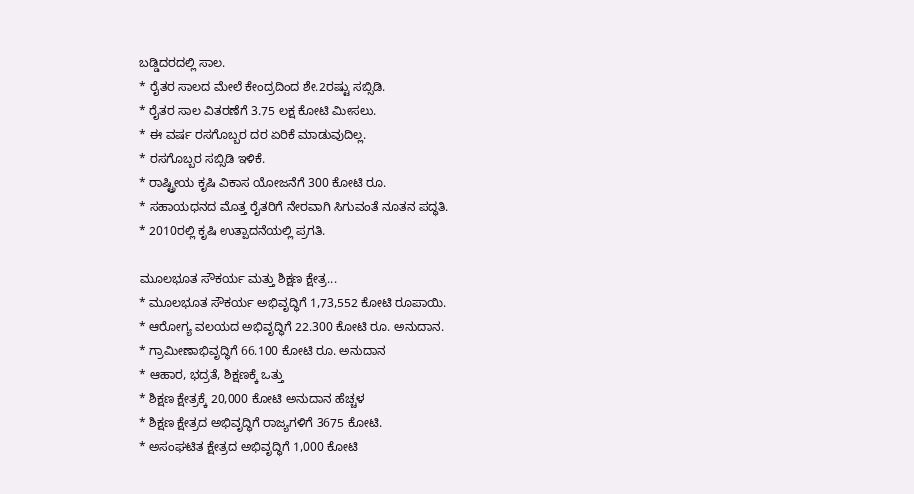ಬಡ್ಡಿದರದಲ್ಲಿ ಸಾಲ.
* ರೈತರ ಸಾಲದ ಮೇಲೆ ಕೇಂದ್ರದಿಂದ ಶೇ.2ರಷ್ಟು ಸಬ್ಸಿಡಿ.
* ರೈತರ ಸಾಲ ವಿತರಣೆಗೆ 3.75 ಲಕ್ಷ ಕೋಟಿ ಮೀಸಲು.
* ಈ ವರ್ಷ ರಸಗೊಬ್ಬರ ದರ ಏರಿಕೆ ಮಾಡುವುದಿಲ್ಲ.
* ರಸಗೊಬ್ಬರ ಸಬ್ಸಿಡಿ ಇಳಿಕೆ.
* ರಾಷ್ಟ್ರೀಯ ಕೃಷಿ ವಿಕಾಸ ಯೋಜನೆಗೆ 300 ಕೋಟಿ ರೂ.
* ಸಹಾಯಧನದ ಮೊತ್ತ ರೈತರಿಗೆ ನೇರವಾಗಿ ಸಿಗುವಂತೆ ನೂತನ ಪದ್ಧತಿ.
* 2010ರಲ್ಲಿ ಕೃಷಿ ಉತ್ಪಾದನೆಯಲ್ಲಿ ಪ್ರಗತಿ.

ಮೂಲಭೂತ ಸೌಕರ್ಯ ಮತ್ತು ಶಿಕ್ಷಣ ಕ್ಷೇತ್ರ...
* ಮೂಲಭೂತ ಸೌಕರ್ಯ ಅಭಿವೃದ್ಧಿಗೆ 1,73,552 ಕೋಟಿ ರೂಪಾಯಿ.
* ಆರೋಗ್ಯ ವಲಯದ ಅಭಿವೃದ್ಧಿಗೆ 22.300 ಕೋಟಿ ರೂ. ಅನುದಾನ.
* ಗ್ರಾಮೀಣಾಭಿವೃದ್ಧಿಗೆ 66.100 ಕೋಟಿ ರೂ. ಅನುದಾನ
* ಆಹಾರ, ಭದ್ರತೆ, ಶಿಕ್ಷಣಕ್ಕೆ ಒತ್ತು
* ಶಿಕ್ಷಣ ಕ್ಷೇತ್ರಕ್ಕೆ 20,000 ಕೋಟಿ ಅನುದಾನ ಹೆಚ್ಚಳ
* ಶಿಕ್ಷಣ ಕ್ಷೇತ್ರದ ಅಭಿವೃದ್ಧಿಗೆ ರಾಜ್ಯಗಳಿಗೆ 3675 ಕೋಟಿ.
* ಅಸಂಘಟಿತ ಕ್ಷೇತ್ರದ ಅಭಿವೃದ್ಧಿಗೆ 1,000 ಕೋಟಿ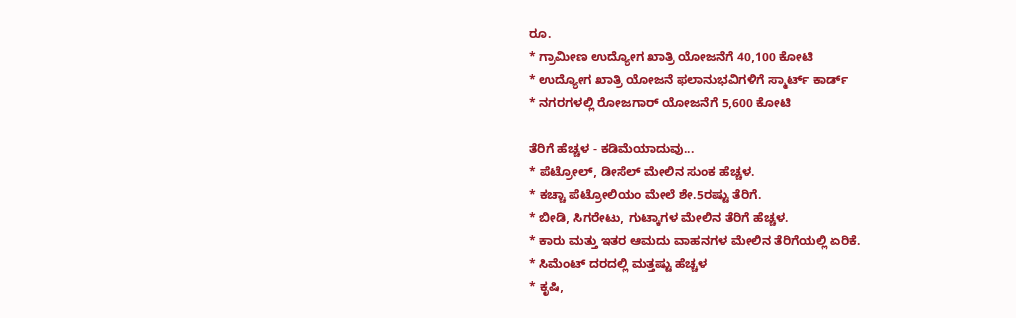ರೂ.
* ಗ್ರಾಮೀಣ ಉದ್ಯೋಗ ಖಾತ್ರಿ ಯೋಜನೆಗೆ 40,100 ಕೋಟಿ
* ಉದ್ಯೋಗ ಖಾತ್ರಿ ಯೋಜನೆ ಫಲಾನುಭವಿಗಳಿಗೆ ಸ್ಮಾರ್ಟ್ ಕಾರ್ಡ್
* ನಗರಗಳಲ್ಲಿ ರೋಜಗಾರ್ ಯೋಜನೆಗೆ 5,600 ಕೋಟಿ

ತೆರಿಗೆ ಹೆಚ್ಚಳ - ಕಡಿಮೆಯಾದುವು...
* ಪೆಟ್ರೋಲ್, ಡೀಸೆಲ್ ಮೇಲಿನ ಸುಂಕ ಹೆಚ್ಚಳ.
* ಕಚ್ಚಾ ಪೆಟ್ರೋಲಿಯಂ ಮೇಲೆ ಶೇ.5ರಷ್ಟು ತೆರಿಗೆ.
* ಬೀಡಿ, ಸಿಗರೇಟು, ಗುಟ್ಕಾಗಳ ಮೇಲಿನ ತೆರಿಗೆ ಹೆಚ್ಚಳ.
* ಕಾರು ಮತ್ತು ಇತರ ಆಮದು ವಾಹನಗಳ ಮೇಲಿನ ತೆರಿಗೆಯಲ್ಲಿ ಏರಿಕೆ.
* ಸಿಮೆಂಟ್ ದರದಲ್ಲಿ ಮತ್ತಷ್ಟು ಹೆಚ್ಚಳ
* ಕೃಷಿ,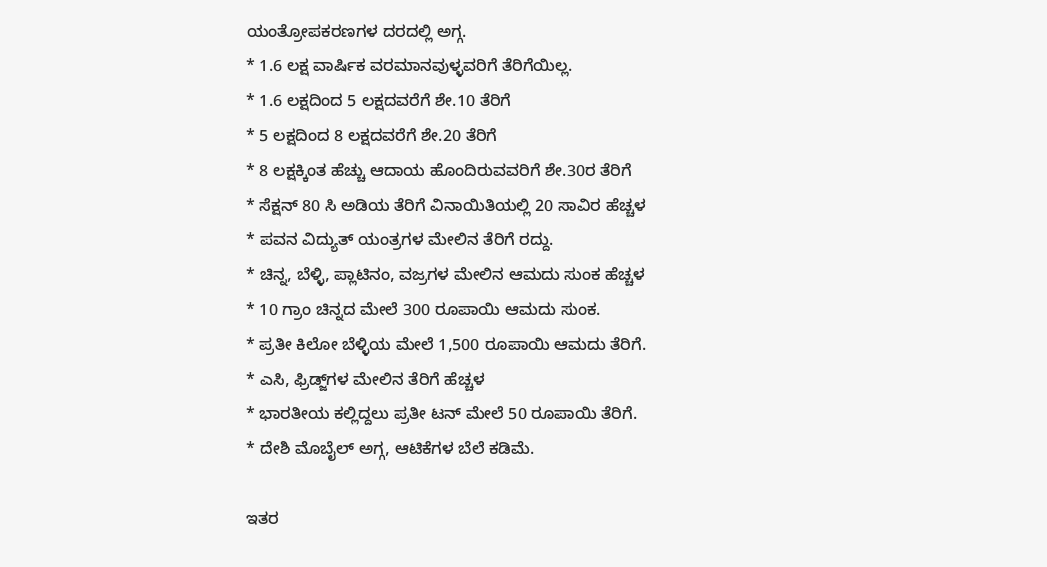ಯಂತ್ರೋಪಕರಣಗಳ ದರದಲ್ಲಿ ಅಗ್ಗ.
* 1.6 ಲಕ್ಷ ವಾರ್ಷಿಕ ವರಮಾನವುಳ್ಳವರಿಗೆ ತೆರಿಗೆಯಿಲ್ಲ.
* 1.6 ಲಕ್ಷದಿಂದ 5 ಲಕ್ಷದವರೆಗೆ ಶೇ.10 ತೆರಿಗೆ
* 5 ಲಕ್ಷದಿಂದ 8 ಲಕ್ಷದವರೆಗೆ ಶೇ.20 ತೆರಿಗೆ
* 8 ಲಕ್ಷಕ್ಕಿಂತ ಹೆಚ್ಚು ಆದಾಯ ಹೊಂದಿರುವವರಿಗೆ ಶೇ.30ರ ತೆರಿಗೆ
* ಸೆಕ್ಷನ್ 80 ಸಿ ಅಡಿಯ ತೆರಿಗೆ ವಿನಾಯಿತಿಯಲ್ಲಿ 20 ಸಾವಿರ ಹೆಚ್ಚಳ
* ಪವನ ವಿದ್ಯುತ್ ಯಂತ್ರಗಳ ಮೇಲಿನ ತೆರಿಗೆ ರದ್ದು.
* ಚಿನ್ನ, ಬೆಳ್ಳಿ, ಪ್ಲಾಟಿನಂ, ವಜ್ರಗಳ ಮೇಲಿನ ಆಮದು ಸುಂಕ ಹೆಚ್ಚಳ
* 10 ಗ್ರಾಂ ಚಿನ್ನದ ಮೇಲೆ 300 ರೂಪಾಯಿ ಆಮದು ಸುಂಕ.
* ಪ್ರತೀ ಕಿಲೋ ಬೆಳ್ಳಿಯ ಮೇಲೆ 1,500 ರೂಪಾಯಿ ಆಮದು ತೆರಿಗೆ.
* ಎಸಿ, ಫ್ರಿಡ್ಜ್‌ಗಳ ಮೇಲಿನ ತೆರಿಗೆ ಹೆಚ್ಚಳ
* ಭಾರತೀಯ ಕಲ್ಲಿದ್ದಲು ಪ್ರತೀ ಟನ್ ಮೇಲೆ 50 ರೂಪಾಯಿ ತೆರಿಗೆ.
* ದೇಶಿ ಮೊಬೈಲ್ ಅಗ್ಗ, ಆಟಿಕೆಗಳ ಬೆಲೆ ಕಡಿಮೆ.

ಇತರ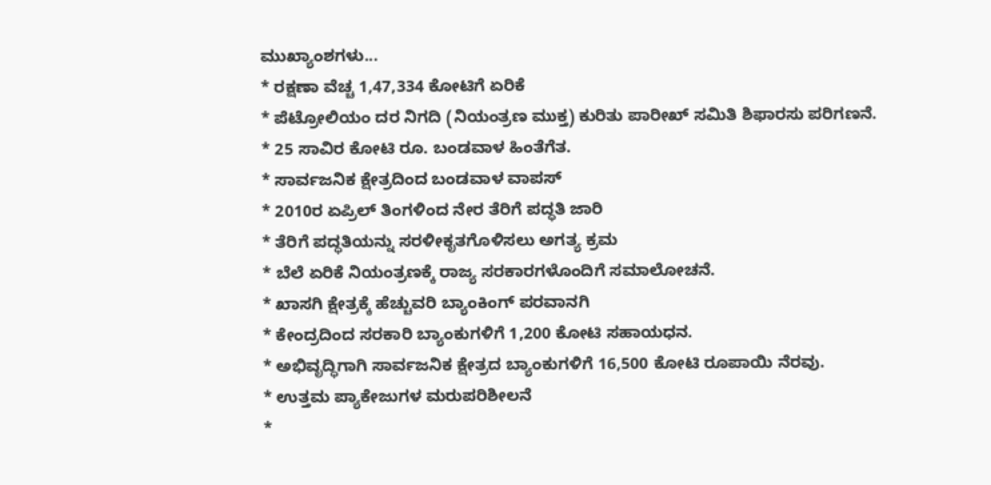ಮುಖ್ಯಾಂಶಗಳು...
* ರಕ್ಷಣಾ ವೆಚ್ಚ 1,47,334 ಕೋಟಿಗೆ ಏರಿಕೆ
* ಪೆಟ್ರೋಲಿಯಂ ದರ ನಿಗದಿ (ನಿಯಂತ್ರಣ ಮುಕ್ತ) ಕುರಿತು ಪಾರೀಖ್ ಸಮಿತಿ ಶಿಫಾರಸು ಪರಿಗಣನೆ.
* 25 ಸಾವಿರ ಕೋಟಿ ರೂ. ಬಂಡವಾಳ ಹಿಂತೆಗೆತ.
* ಸಾರ್ವಜನಿಕ ಕ್ಷೇತ್ರದಿಂದ ಬಂಡವಾಳ ವಾಪಸ್
* 2010ರ ಏಪ್ರಿಲ್ ತಿಂಗಳಿಂದ ನೇರ ತೆರಿಗೆ ಪದ್ಧತಿ ಜಾರಿ
* ತೆರಿಗೆ ಪದ್ಧತಿಯನ್ನು ಸರಳೀಕೃತಗೊಳಿಸಲು ಅಗತ್ಯ ಕ್ರಮ
* ಬೆಲೆ ಏರಿಕೆ ನಿಯಂತ್ರಣಕ್ಕೆ ರಾಜ್ಯ ಸರಕಾರಗಳೊಂದಿಗೆ ಸಮಾಲೋಚನೆ.
* ಖಾಸಗಿ ಕ್ಷೇತ್ರಕ್ಕೆ ಹೆಚ್ಚುವರಿ ಬ್ಯಾಂಕಿಂಗ್ ಪರವಾನಗಿ
* ಕೇಂದ್ರದಿಂದ ಸರಕಾರಿ ಬ್ಯಾಂಕುಗಳಿಗೆ 1,200 ಕೋಟಿ ಸಹಾಯಧನ.
* ಅಭಿವೃದ್ಧಿಗಾಗಿ ಸಾರ್ವಜನಿಕ ಕ್ಷೇತ್ರದ ಬ್ಯಾಂಕುಗಳಿಗೆ 16,500 ಕೋಟಿ ರೂಪಾಯಿ ನೆರವು.
* ಉತ್ತಮ ಪ್ಯಾಕೇಜುಗಳ ಮರುಪರಿಶೀಲನೆ
*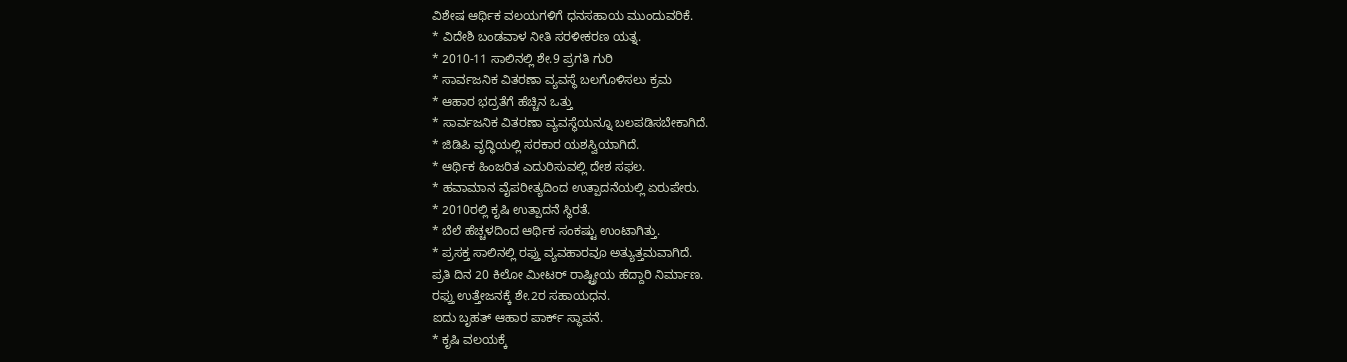ವಿಶೇಷ ಆರ್ಥಿಕ ವಲಯಗಳಿಗೆ ಧನಸಹಾಯ ಮುಂದುವರಿಕೆ.
* ವಿದೇಶಿ ಬಂಡವಾಳ ನೀತಿ ಸರಳೀಕರಣ ಯತ್ನ.
* 2010-11 ಸಾಲಿನಲ್ಲಿ ಶೇ.9 ಪ್ರಗತಿ ಗುರಿ
* ಸಾರ್ವಜನಿಕ ವಿತರಣಾ ವ್ಯವಸ್ಥೆ ಬಲಗೊಳಿಸಲು ಕ್ರಮ
* ಆಹಾರ ಭದ್ರತೆಗೆ ಹೆಚ್ಚಿನ ಒತ್ತು
* ಸಾರ್ವಜನಿಕ ವಿತರಣಾ ವ್ಯವಸ್ಥೆಯನ್ನೂ ಬಲಪಡಿಸಬೇಕಾಗಿದೆ.
* ಜಿಡಿಪಿ ವೃದ್ಧಿಯಲ್ಲಿ ಸರಕಾರ ಯಶಸ್ವಿಯಾಗಿದೆ.
* ಆರ್ಥಿಕ ಹಿಂಜರಿತ ಎದುರಿಸುವಲ್ಲಿ ದೇಶ ಸಫಲ.
* ಹವಾಮಾನ ವೈಪರೀತ್ಯದಿಂದ ಉತ್ಪಾದನೆಯಲ್ಲಿ ಏರುಪೇರು.
* 2010ರಲ್ಲಿ ಕೃಷಿ ಉತ್ಪಾದನೆ ಸ್ಥಿರತೆ.
* ಬೆಲೆ ಹೆಚ್ಚಳದಿಂದ ಆರ್ಥಿಕ ಸಂಕಷ್ಟು ಉಂಟಾಗಿತ್ತು.
* ಪ್ರಸಕ್ತ ಸಾಲಿನಲ್ಲಿ ರಫ್ತು ವ್ಯವಹಾರವೂ ಅತ್ಯುತ್ತಮವಾಗಿದೆ.
ಪ್ರತಿ ದಿನ 20 ಕಿಲೋ ಮೀಟರ್ ರಾಷ್ಟ್ರೀಯ ಹೆದ್ದಾರಿ ನಿರ್ಮಾಣ.
ರಫ್ತು ಉತ್ತೇಜನಕ್ಕೆ ಶೇ.2ರ ಸಹಾಯಧನ.
ಐದು ಬೃಹತ್ ಆಹಾರ ಪಾರ್ಕ್ ಸ್ಥಾಪನೆ.
* ಕೃಷಿ ವಲಯಕ್ಕೆ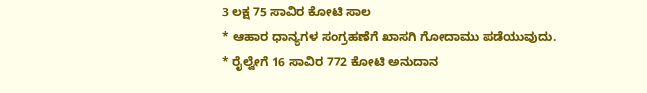3 ಲಕ್ಷ 75 ಸಾವಿರ ಕೋಟಿ ಸಾಲ
* ಆಹಾರ ಧಾನ್ಯಗಳ ಸಂಗ್ರಹಣೆಗೆ ಖಾಸಗಿ ಗೋದಾಮು ಪಡೆಯುವುದು.
* ರೈಲ್ವೇಗೆ 16 ಸಾವಿರ 772 ಕೋಟಿ ಅನುದಾನ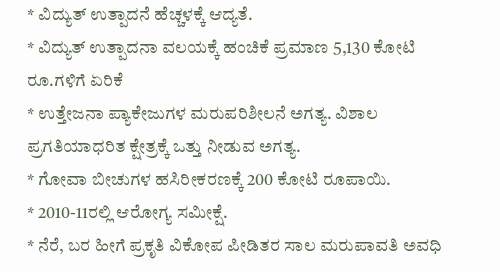* ವಿದ್ಯುತ್ ಉತ್ಪಾದನೆ ಹೆಚ್ಚಳಕ್ಕೆ ಆದ್ಯತೆ.
* ವಿದ್ಯುತ್ ಉತ್ಪಾದನಾ ವಲಯಕ್ಕೆ ಹಂಚಿಕೆ ಪ್ರಮಾಣ 5,130 ಕೋಟಿ ರೂ.ಗಳಿಗೆ ಏರಿಕೆ
* ಉತ್ತೇಜನಾ ಪ್ಯಾಕೇಜುಗಳ ಮರುಪರಿಶೀಲನೆ ಅಗತ್ಯ. ವಿಶಾಲ ಪ್ರಗತಿಯಾಧರಿತ ಕ್ಷೇತ್ರಕ್ಕೆ ಒತ್ತು ನೀಡುವ ಅಗತ್ಯ.
* ಗೋವಾ ಬೀಚುಗಳ ಹಸಿರೀಕರಣಕ್ಕೆ 200 ಕೋಟಿ ರೂಪಾಯಿ.
* 2010-11ರಲ್ಲಿ ಆರೋಗ್ಯ ಸಮೀಕ್ಷೆ.
* ನೆರೆ, ಬರ ಹೀಗೆ ಪ್ರಕೃತಿ ವಿಕೋಪ ಪೀಡಿತರ ಸಾಲ ಮರುಪಾವತಿ ಅವಧಿ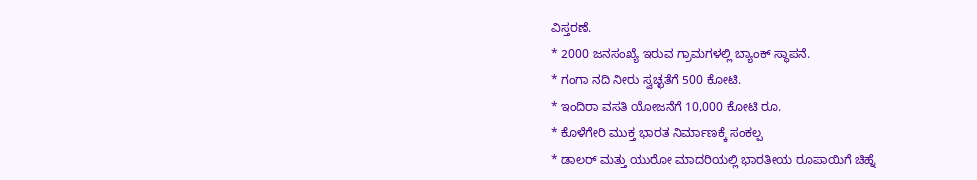ವಿಸ್ತರಣೆ.
* 2000 ಜನಸಂಖ್ಯೆ ಇರುವ ಗ್ರಾಮಗಳಲ್ಲಿ ಬ್ಯಾಂಕ್ ಸ್ಥಾಪನೆ.
* ಗಂಗಾ ನದಿ ನೀರು ಸ್ವಚ್ಛತೆಗೆ 500 ಕೋಟಿ.
* ಇಂದಿರಾ ವಸತಿ ಯೋಜನೆಗೆ 10,000 ಕೋಟಿ ರೂ.
* ಕೊಳೆಗೇರಿ ಮುಕ್ತ ಭಾರತ ನಿರ್ಮಾಣಕ್ಕೆ ಸಂಕಲ್ಪ
* ಡಾಲರ್ ಮತ್ತು ಯುರೋ ಮಾದರಿಯಲ್ಲಿ ಭಾರತೀಯ ರೂಪಾಯಿಗೆ ಚಿಹ್ನೆ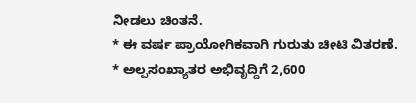ನೀಡಲು ಚಿಂತನೆ.
* ಈ ವರ್ಷ ಪ್ರಾಯೋಗಿಕವಾಗಿ ಗುರುತು ಚೀಟಿ ವಿತರಣೆ.
* ಅಲ್ಪಸಂಖ್ಯಾತರ ಅಭಿವೃದ್ದಿಗೆ 2,600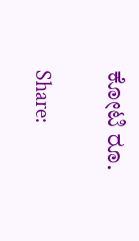ಕೋಟಿ ರೂ.


Share: